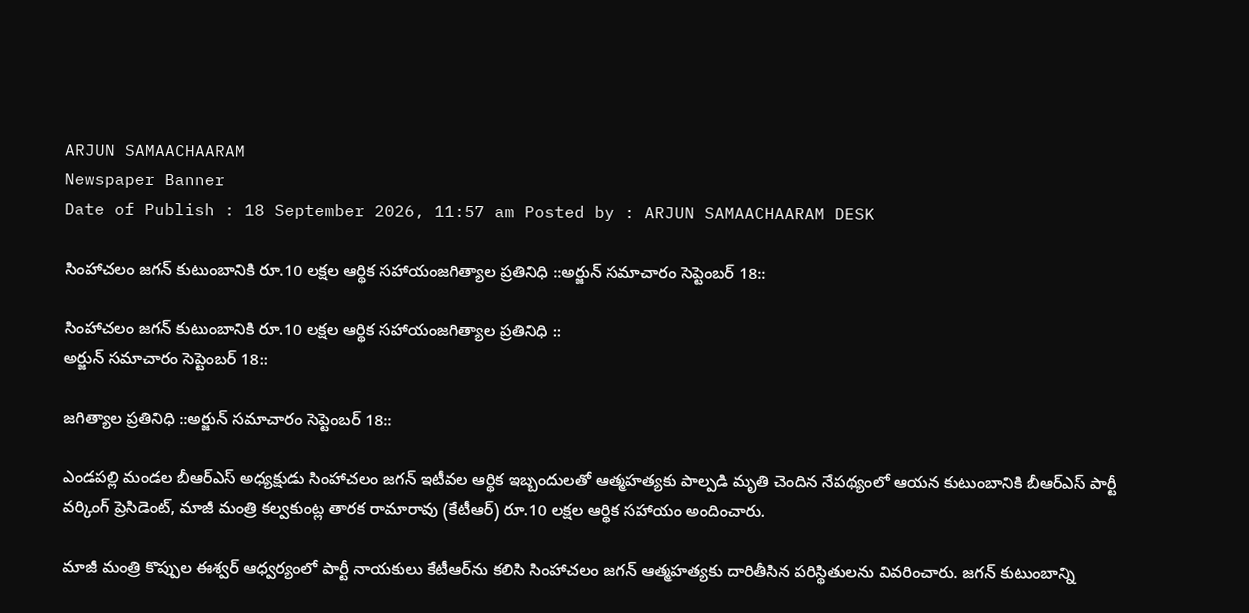ARJUN SAMAACHAARAM
Newspaper Banner
Date of Publish : 18 September 2026, 11:57 am Posted by : ARJUN SAMAACHAARAM DESK

సింహాచలం జగన్ కుటుంబానికి రూ.10 లక్షల ఆర్థిక సహాయంజగిత్యాల ప్రతినిధి ::అర్జున్ సమాచారం సెప్టెంబర్ 18::

సింహాచలం జగన్ కుటుంబానికి రూ.10 లక్షల ఆర్థిక సహాయంజగిత్యాల ప్రతినిధి ::
అర్జున్ సమాచారం సెప్టెంబర్ 18::

జగిత్యాల ప్రతినిధి ::అర్జున్ సమాచారం సెప్టెంబర్ 18::

ఎండపల్లి మండల బీఆర్‌ఎస్ అధ్యక్షుడు సింహాచలం జగన్ ఇటీవల ఆర్థిక ఇబ్బందులతో ఆత్మహత్యకు పాల్పడి మృతి చెందిన నేపథ్యంలో ఆయన కుటుంబానికి బీఆర్‌ఎస్ పార్టీ వర్కింగ్ ప్రెసిడెంట్, మాజీ మంత్రి కల్వకుంట్ల తారక రామారావు (కేటీఆర్) రూ.10 లక్షల ఆర్థిక సహాయం అందించారు.

మాజీ మంత్రి కొప్పుల ఈశ్వర్ ఆధ్వర్యంలో పార్టీ నాయకులు కేటీఆర్‌ను కలిసి సింహాచలం జగన్ ఆత్మహత్యకు దారితీసిన పరిస్థితులను వివరించారు. జగన్ కుటుంబాన్ని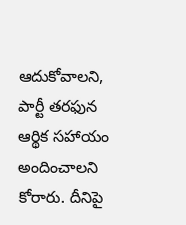ఆదుకోవాలని, పార్టీ తరఫున ఆర్థిక సహాయం అందించాలని కోరారు. దీనిపై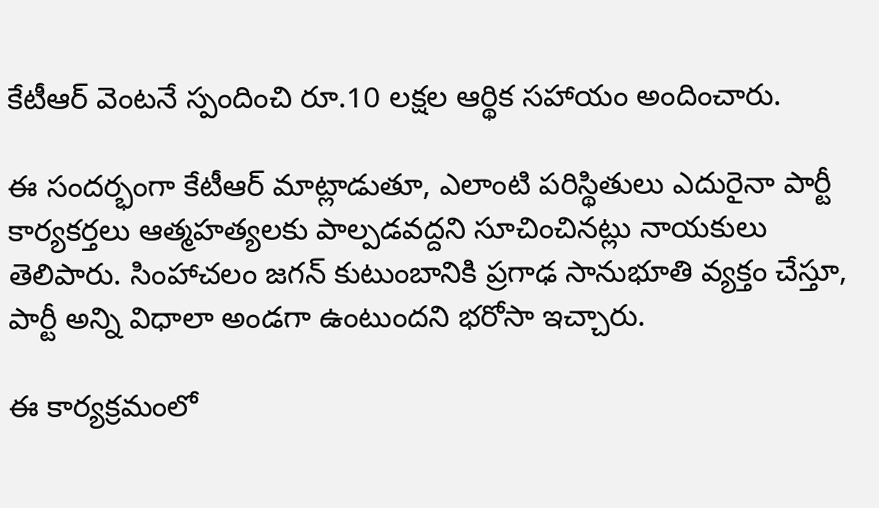కేటీఆర్ వెంటనే స్పందించి రూ.10 లక్షల ఆర్థిక సహాయం అందించారు.

ఈ సందర్భంగా కేటీఆర్ మాట్లాడుతూ, ఎలాంటి పరిస్థితులు ఎదురైనా పార్టీ కార్యకర్తలు ఆత్మహత్యలకు పాల్పడవద్దని సూచించినట్లు నాయకులు తెలిపారు. సింహాచలం జగన్ కుటుంబానికి ప్రగాఢ సానుభూతి వ్యక్తం చేస్తూ, పార్టీ అన్ని విధాలా అండగా ఉంటుందని భరోసా ఇచ్చారు.

ఈ కార్యక్రమంలో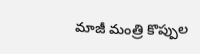మాజీ మంత్రి కొప్పుల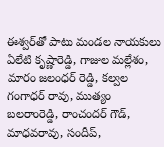ఈశ్వర్‌తో పాటు మండల నాయకులు ఏలేటి కృష్ణారెడ్డి, గాజుల మల్లేశం, మారం జలంధర్ రెడ్డి, కల్వల గంగాధర్ రావు, ముత్యం బలరాంరెడ్డి, రాంచందర్ గౌడ్, మాధవరావు, సందీప్,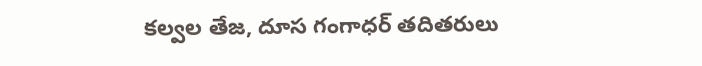కల్వల తేజ, దూస గంగాధర్ తదితరులు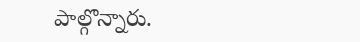పాల్గొన్నారు.